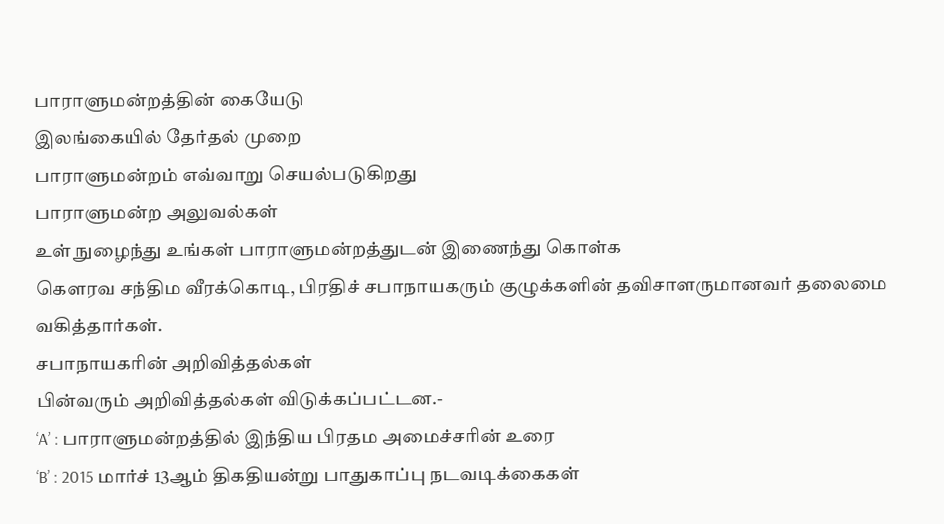பாராளுமன்றத்தின் கையேடு
இலங்கையில் தேர்தல் முறை
பாராளுமன்றம் எவ்வாறு செயல்படுகிறது
பாராளுமன்ற அலுவல்கள்
உள் நுழைந்து உங்கள் பாராளுமன்றத்துடன் இணைந்து கொள்க
கௌரவ சந்திம வீரக்கொடி, பிரதிச் சபாநாயகரும் குழுக்களின் தவிசாளருமானவர் தலைமை வகித்தார்கள்.
சபாநாயகரின் அறிவித்தல்கள்
பின்வரும் அறிவித்தல்கள் விடுக்கப்பட்டன.-
‘A’ : பாராளுமன்றத்தில் இந்திய பிரதம அமைச்சரின் உரை
‘B’ : 2015 மார்ச் 13ஆம் திகதியன்று பாதுகாப்பு நடவடிக்கைகள்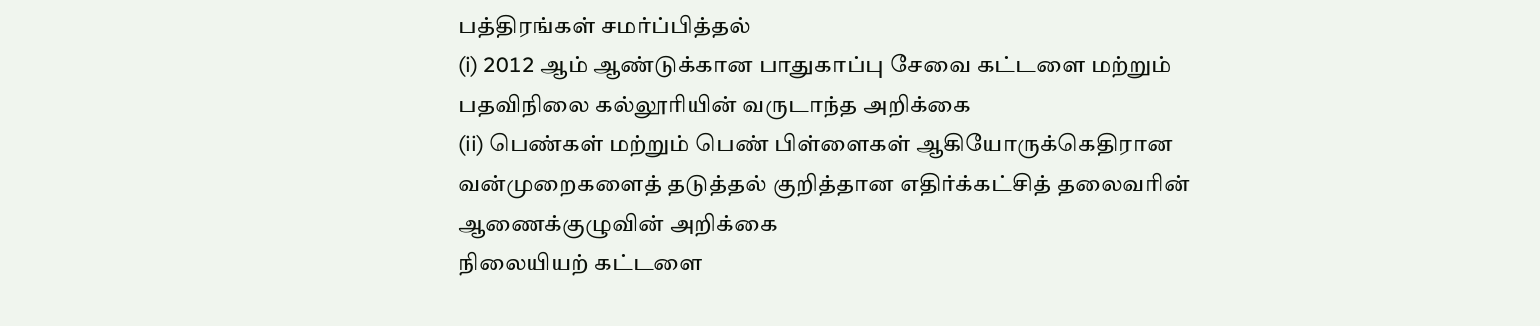பத்திரங்கள் சமர்ப்பித்தல்
(i) 2012 ஆம் ஆண்டுக்கான பாதுகாப்பு சேவை கட்டளை மற்றும் பதவிநிலை கல்லூரியின் வருடாந்த அறிக்கை
(ii) பெண்கள் மற்றும் பெண் பிள்ளைகள் ஆகியோருக்கெதிரான வன்முறைகளைத் தடுத்தல் குறித்தான எதிர்க்கட்சித் தலைவரின் ஆணைக்குழுவின் அறிக்கை
நிலையியற் கட்டளை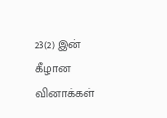23(2) இன் கீழான வினாக்கள்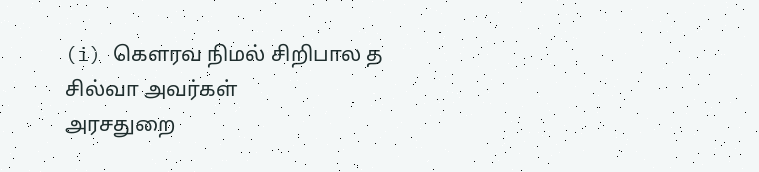(i) கௌரவ நிமல் சிறிபால த சில்வா அவர்கள்
அரசதுறை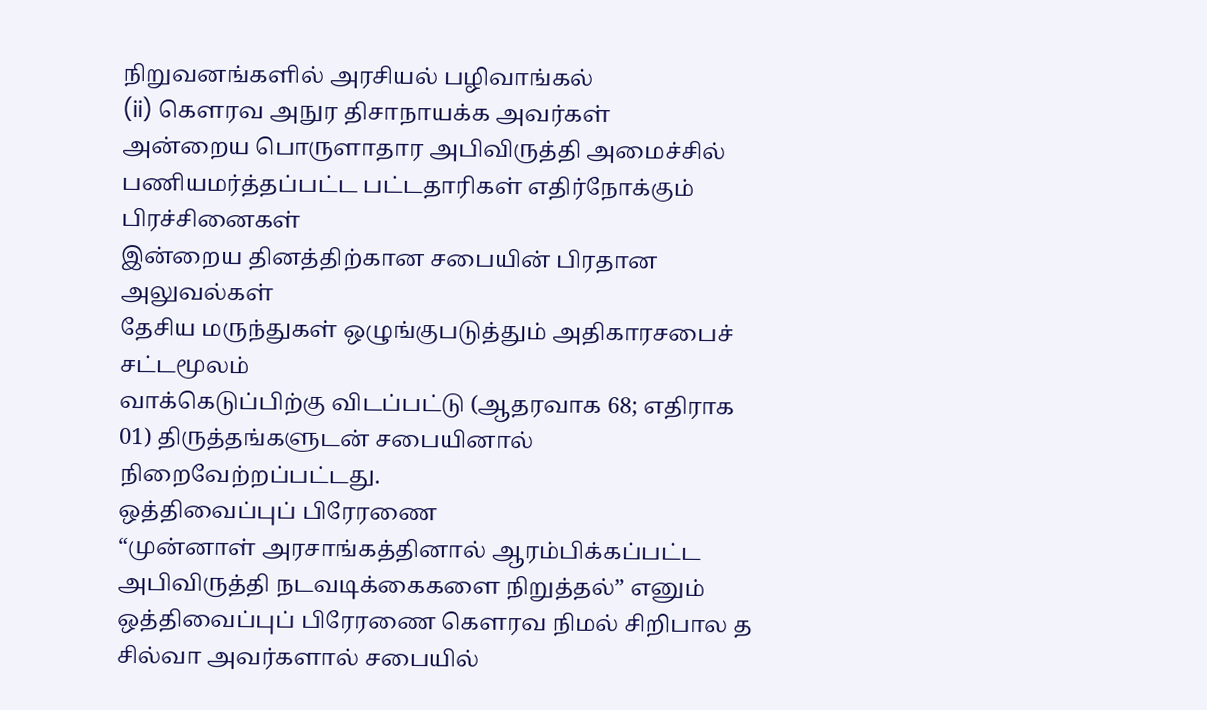நிறுவனங்களில் அரசியல் பழிவாங்கல்
(ii) கௌரவ அநுர திசாநாயக்க அவர்கள்
அன்றைய பொருளாதார அபிவிருத்தி அமைச்சில் பணியமர்த்தப்பட்ட பட்டதாரிகள் எதிர்நோக்கும் பிரச்சினைகள்
இன்றைய தினத்திற்கான சபையின் பிரதான அலுவல்கள்
தேசிய மருந்துகள் ஒழுங்குபடுத்தும் அதிகாரசபைச் சட்டமூலம்
வாக்கெடுப்பிற்கு விடப்பட்டு (ஆதரவாக 68; எதிராக 01) திருத்தங்களுடன் சபையினால் நிறைவேற்றப்பட்டது.
ஒத்திவைப்புப் பிரேரணை
“முன்னாள் அரசாங்கத்தினால் ஆரம்பிக்கப்பட்ட அபிவிருத்தி நடவடிக்கைகளை நிறுத்தல்” எனும் ஒத்திவைப்புப் பிரேரணை கௌரவ நிமல் சிறிபால த சில்வா அவர்களால் சபையில்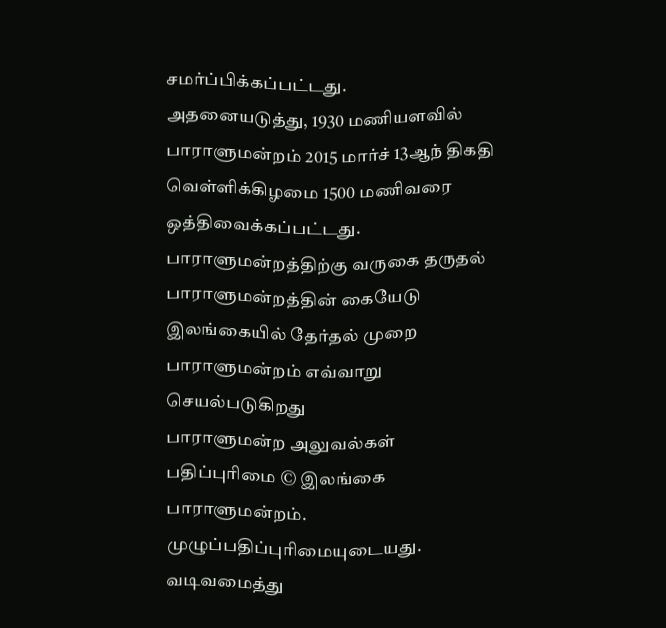சமர்ப்பிக்கப்பட்டது.
அதனையடுத்து, 1930 மணியளவில் பாராளுமன்றம் 2015 மார்ச் 13ஆந் திகதி வெள்ளிக்கிழமை 1500 மணிவரை ஒத்திவைக்கப்பட்டது.
பாராளுமன்றத்திற்கு வருகை தருதல்
பாராளுமன்றத்தின் கையேடு
இலங்கையில் தேர்தல் முறை
பாராளுமன்றம் எவ்வாறு செயல்படுகிறது
பாராளுமன்ற அலுவல்கள்
பதிப்புரிமை © இலங்கை பாராளுமன்றம்.
முழுப்பதிப்புரிமையுடையது.
வடிவமைத்து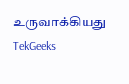உருவாக்கியது TekGeeks